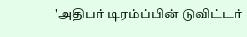'அதிபர் டிரம்ப்பின் டுவிட்டர்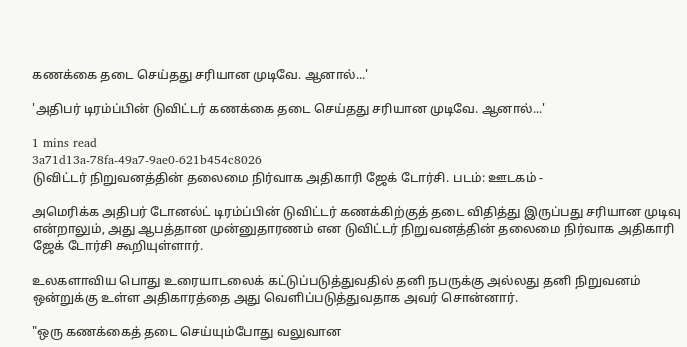கணக்கை தடை செய்தது சரியான முடிவே. ஆனால்...'

'அதிபர் டிரம்ப்பின் டுவிட்டர் கணக்கை தடை செய்தது சரியான முடிவே. ஆனால்...'

1 mins read
3a71d13a-78fa-49a7-9ae0-621b454c8026
டுவிட்டர் நிறுவனத்தின் தலைமை நிர்வாக அதிகாரி ஜேக் டோர்சி. படம்: ஊடகம் -

அமெரிக்க அதிபர் டோனல்ட் டிரம்ப்பின் டுவிட்டர் கணக்கிற்குத் தடை விதித்து இருப்பது சரியான முடிவு என்றாலும், அது ஆபத்தான முன்னுதாரணம் என டுவிட்டர் நிறுவனத்தின் தலைமை நிர்வாக அதிகாரி ஜேக் டோர்சி கூறியுள்ளார்.

உலகளாவிய பொது உரையாடலைக் கட்டுப்படுத்துவதில் தனி நபருக்கு அல்லது தனி நிறுவனம் ஒன்றுக்கு உள்ள அதிகாரத்தை அது வெளிப்படுத்துவதாக அவர் சொன்னார்.

"ஒரு கணக்கைத் தடை செய்யும்போது வலுவான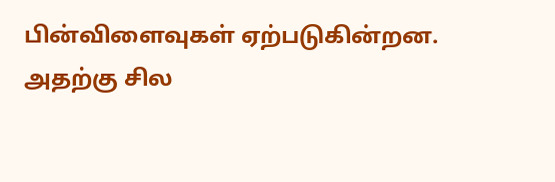பின்விளைவுகள் ஏற்படுகின்றன. அதற்கு சில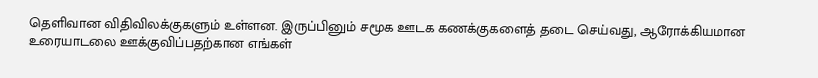தெளிவான விதிவிலக்குகளும் உள்ளன. இருப்பினும் சமூக ஊடக கணக்குகளைத் தடை செய்வது, ஆரோக்கியமான உரையாடலை ஊக்குவிப்பதற்கான எங்கள்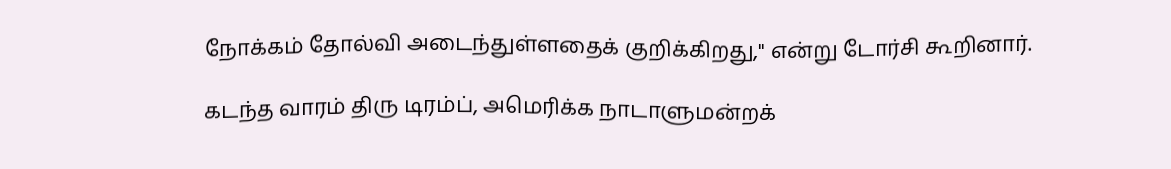நோக்கம் தோல்வி அடைந்துள்ளதைக் குறிக்கிறது," என்று டோர்சி கூறினார்.

கடந்த வாரம் திரு டிரம்ப், அமெரிக்க நாடாளுமன்றக்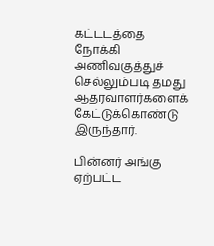கட்டடத்தை நோக்கி அணிவகுத்துச் செல்லும்படி தமது ஆதரவாளர்களைக் கேட்டுக்கொண்டு இருந்தார்.

பின்னர் அங்கு ஏற்பட்ட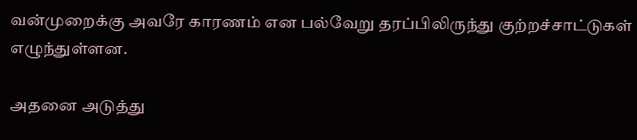வன்முறைக்கு அவரே காரணம் என பல்வேறு தரப்பிலிருந்து குற்றச்சாட்டுகள் எழுந்துள்ளன.

அதனை அடுத்து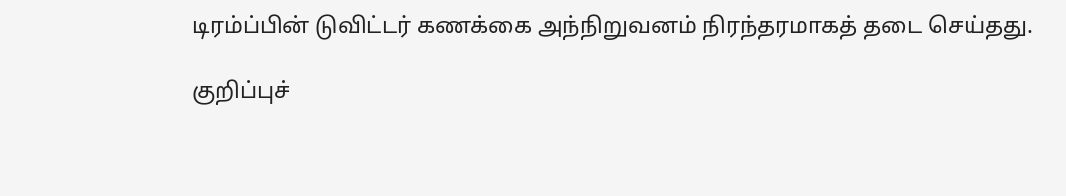டிரம்ப்பின் டுவிட்டர் கணக்கை அந்நிறுவனம் நிரந்தரமாகத் தடை செய்தது.

குறிப்புச்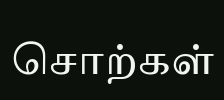சொற்கள்